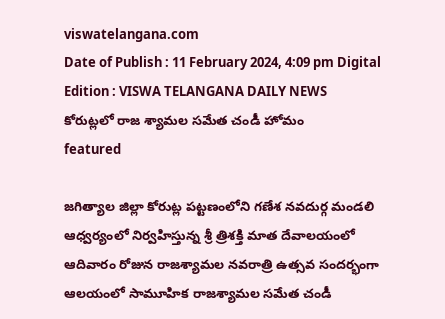viswatelangana.com
Date of Publish : 11 February 2024, 4:09 pm Digital Edition : VISWA TELANGANA DAILY NEWS
కోరుట్లలో రాజ శ్యామల సమేత చండీ హోమం
featured

జగిత్యాల జిల్లా కోరుట్ల పట్టణంలోని గణేశ నవదుర్గ మండలి ఆధ్వర్యంలో నిర్వహిస్తున్న శ్రీ త్రిశక్తి మాత దేవాలయంలో ఆదివారం రోజున రాజశ్యామల నవరాత్రి ఉత్సవ సందర్భంగా ఆలయంలో సామూహిక రాజశ్యామల సమేత చండీ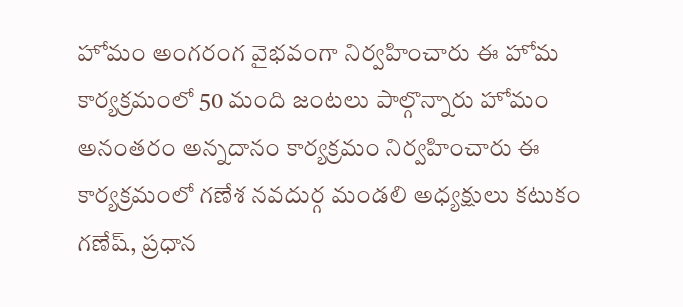హోమం అంగరంగ వైభవంగా నిర్వహించారు ఈ హోమ కార్యక్రమంలో 50 మంది జంటలు పాల్గొన్నారు హోమం అనంతరం అన్నదానం కార్యక్రమం నిర్వహించారు ఈ కార్యక్రమంలో గణేశ నవదుర్గ మండలి అధ్యక్షులు కటుకం గణేష్, ప్రధాన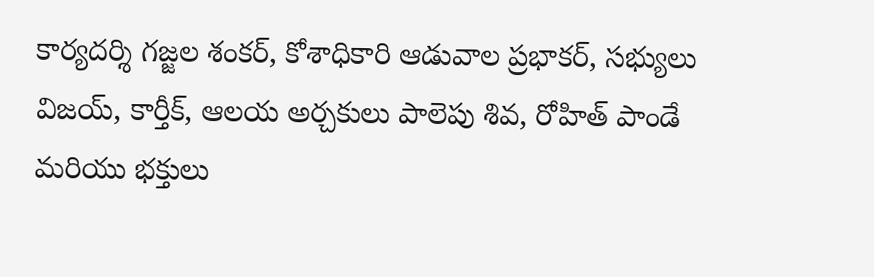కార్యదర్శి గజ్జల శంకర్, కోశాధికారి ఆడువాల ప్రభాకర్, సభ్యులు విజయ్, కార్తీక్, ఆలయ అర్చకులు పాలెపు శివ, రోహిత్ పాండే మరియు భక్తులు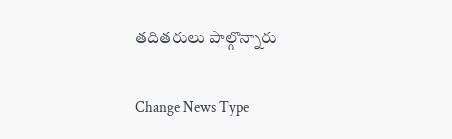తదితరులు పాల్గొన్నారు

Change News Type